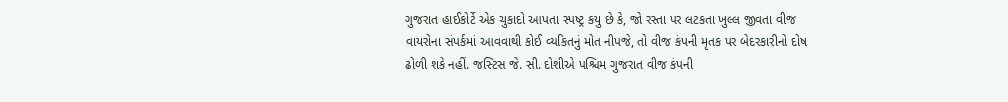ગુજરાત હાઈકોર્ટે એક ચુકાદો આપતા સ્પષ્ટ્ર કયુ છે કે, જો રસ્તા પર લટકતા ખુલ્લ જીવતા વીજ વાયરોના સંપર્કમાં આવવાથી કોઈ વ્યકિતનું મોત નીપજે, તો વીજ કંપની મૃતક પર બેદરકારીનો દોષ ઢોળી શકે નહીં. જસ્ટિસ જે. સી. દોશીએ પશ્ચિમ ગુજરાત વીજ કંપની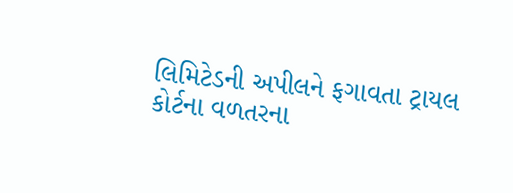લિમિટેડની અપીલને ફગાવતા ટ્રાયલ કોર્ટના વળતરના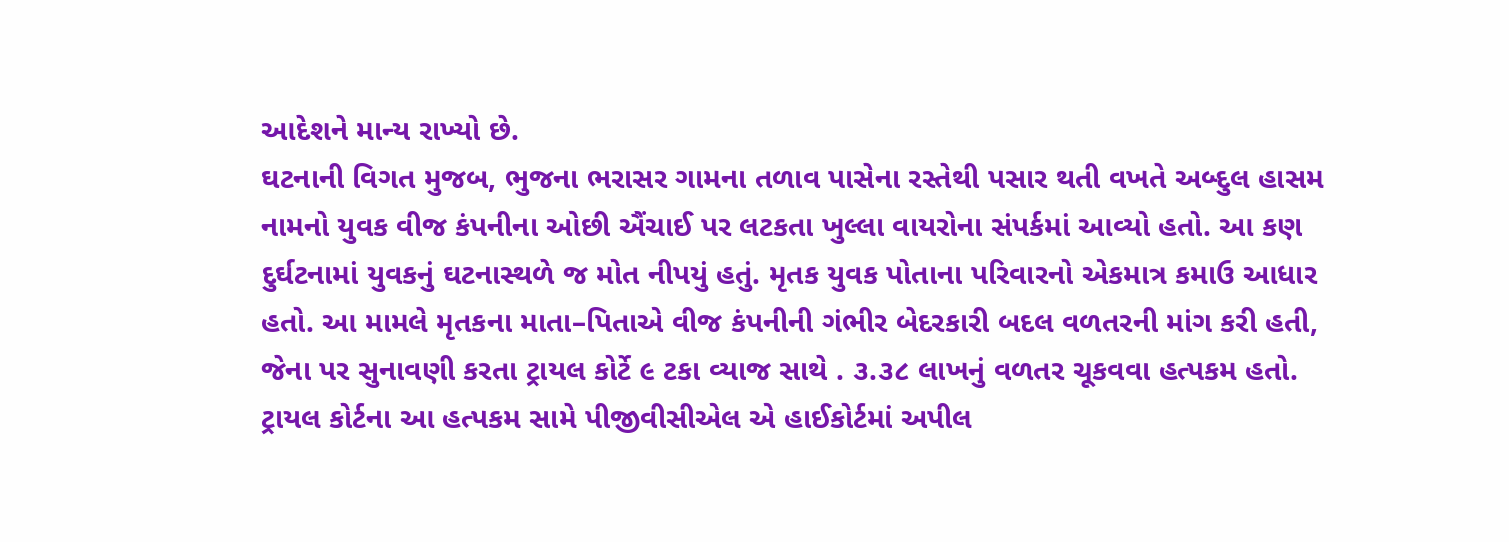આદેશને માન્ય રાખ્યો છે.
ઘટનાની વિગત મુજબ, ભુજના ભરાસર ગામના તળાવ પાસેના રસ્તેથી પસાર થતી વખતે અબ્દુલ હાસમ નામનો યુવક વીજ કંપનીના ઓછી ઐંચાઈ પર લટકતા ખુલ્લા વાયરોના સંપર્કમાં આવ્યો હતો. આ કણ દુર્ઘટનામાં યુવકનું ઘટનાસ્થળે જ મોત નીપયું હતું. મૃતક યુવક પોતાના પરિવારનો એકમાત્ર કમાઉ આધાર હતો. આ મામલે મૃતકના માતા–પિતાએ વીજ કંપનીની ગંભીર બેદરકારી બદલ વળતરની માંગ કરી હતી, જેના પર સુનાવણી કરતા ટ્રાયલ કોર્ટે ૯ ટકા વ્યાજ સાથે . ૩.૩૮ લાખનું વળતર ચૂકવવા હત્પકમ હતો.
ટ્રાયલ કોર્ટના આ હત્પકમ સામે પીજીવીસીએલ એ હાઈકોર્ટમાં અપીલ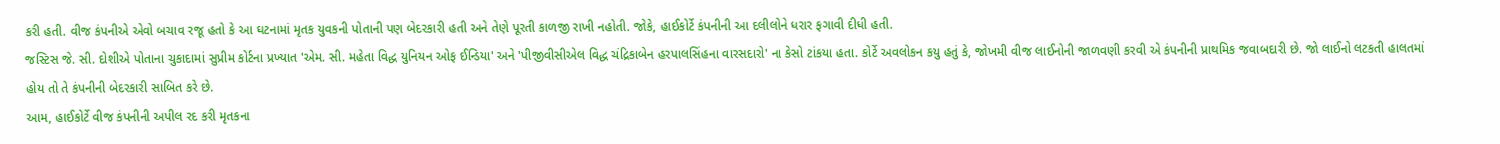કરી હતી. વીજ કંપનીએ એવો બચાવ રજૂ હતો કે આ ઘટનામાં મૃતક યુવકની પોતાની પણ બેદરકારી હતી અને તેણે પૂરતી કાળજી રાખી નહોતી. જોકે, હાઈકોર્ટે કંપનીની આ દલીલોને ધરાર ફગાવી દીધી હતી.
જસ્ટિસ જે. સી. દોશીએ પોતાના ચુકાદામાં સુપ્રીમ કોર્ટના પ્રખ્યાત 'એમ. સી. મહેતા વિદ્ધ યુનિયન ઓફ ઈન્ડિયા' અને 'પીજીવીસીએલ વિદ્ધ ચંદ્રિકાબેન હરપાલસિંહના વારસદારો' ના કેસો ટાંકયા હતા. કોર્ટે અવલોકન કયુ હતું કે, જોખમી વીજ લાઈનોની જાળવણી કરવી એ કંપનીની પ્રાથમિક જવાબદારી છે. જો લાઈનો લટકતી હાલતમાં હોય તો તે કંપનીની બેદરકારી સાબિત કરે છે.
આમ, હાઈકોર્ટે વીજ કંપનીની અપીલ રદ કરી મૃતકના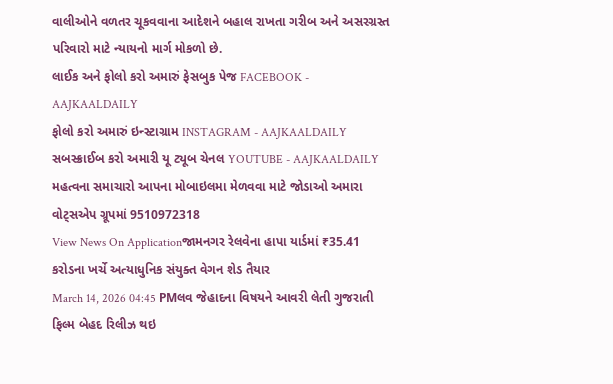વાલીઓને વળતર ચૂકવવાના આદેશને બહાલ રાખતા ગરીબ અને અસરગ્રસ્ત પરિવારો માટે ન્યાયનો માર્ગ મોકળો છે.
લાઈક અને ફોલો કરો અમારું ફેસબુક પેજ FACEBOOK - AAJKAALDAILY
ફોલો કરો અમારું ઇન્સ્ટાગ્રામ INSTAGRAM - AAJKAALDAILY
સબસ્ક્રાઈબ કરો અમારી યૂ ટ્યૂબ ચેનલ YOUTUBE - AAJKAALDAILY
મહત્વના સમાચારો આપના મોબાઇલમા મેળવવા માટે જોડાઓ અમારા વોટ્સએપ ગ્રૂપમાં 9510972318
View News On Applicationજામનગર રેલવેના હાપા યાર્ડમાં ₹35.41 કરોડના ખર્ચે અત્યાધુનિક સંયુક્ત વેગન શેડ તૈયાર
March 14, 2026 04:45 PMલવ જેહાદના વિષયને આવરી લેતી ગુજરાતી ફિલ્મ બેહદ રિલીઝ થઇ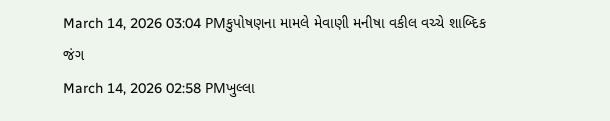March 14, 2026 03:04 PMકુપોષણના મામલે મેવાણી મનીષા વકીલ વચ્ચે શાબ્દિક જંગ
March 14, 2026 02:58 PMખુલ્લા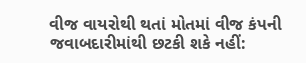વીજ વાયરોથી થતાં મોતમાં વીજ કંપની જવાબદારીમાંથી છટકી શકે નહીં: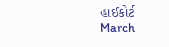હાઈકોર્ટ
March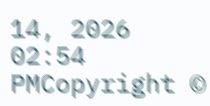14, 2026 02:54 PMCopyright ©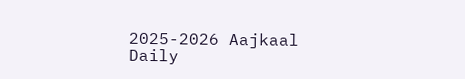2025-2026 Aajkaal Daily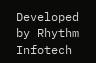Developed by Rhythm Infotech